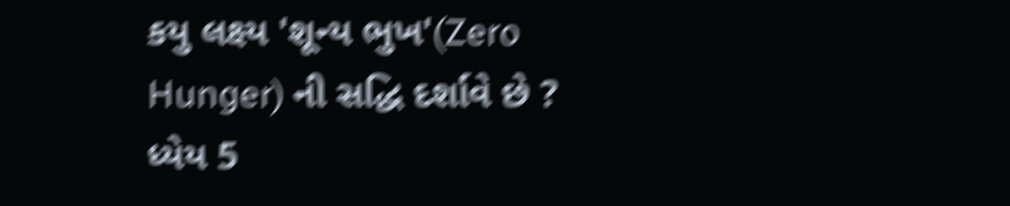કયુ લક્ષ્ય 'શૂન્ય ભુખ'(Zero Hunger) ની સદ્ધિ દર્શાવે છે ? ધ્યેય 5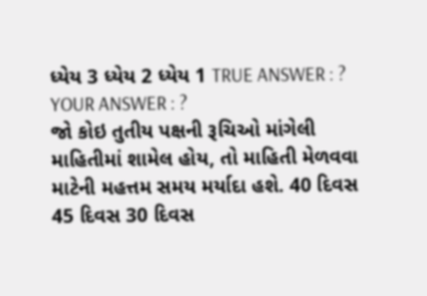ધ્યેય 3 ધ્યેય 2 ધ્યેય 1 TRUE ANSWER : ? YOUR ANSWER : ?
જો કોઇ તુતીય પક્ષની રૂચિઓ માંગેલી માહિતીમાં શામેલ હોય, તો માહિતી મેળવવા માટેની મહત્તમ સમય મર્યાદા હશે. 40 દિવસ 45 દિવસ 30 દિવસ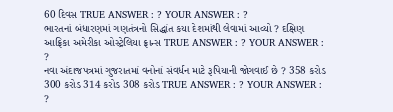60 દિવસ TRUE ANSWER : ? YOUR ANSWER : ?
ભારતનાં બંધારણમાં ગણતંત્રનો સિદ્ધાંત કયા દેશમાંથી લેવામાં આવ્યો ? દક્ષિણ આફ્રિકા અમેરીકા ઓસ્ટ્રેલિયા ફ્રાન્સ TRUE ANSWER : ? YOUR ANSWER : ?
નવા અંદાજપત્રમાં ગુજરાતમાં વનોનાં સંવર્ધન માટે રૂપિયાની જોગવાઈ છે ? 358 કરોડ 300 કરોડ 314 કરોડ 308 કરોડ TRUE ANSWER : ? YOUR ANSWER : ?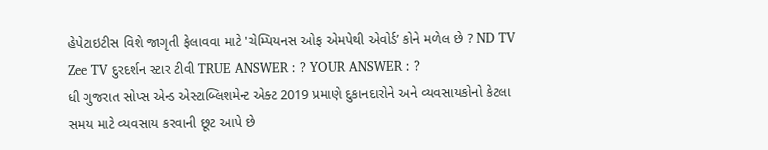હેપેટાઇટીસ વિશે જાગૃતી ફેલાવવા માટે 'ચેમ્પિયનસ ઓફ એમપેથી એવોર્ડ’ કોને મળેલ છે ? ND TV Zee TV દુરદર્શન સ્ટાર ટીવી TRUE ANSWER : ? YOUR ANSWER : ?
ધી ગુજરાત સોપ્સ એન્ડ એસ્ટાબ્લિશમેન્ટ એક્ટ 2019 પ્રમાણે દુકાનદારોને અને વ્યવસાયકોનો કેટલા સમય માટે વ્યવસાય કરવાની છૂટ આપે છે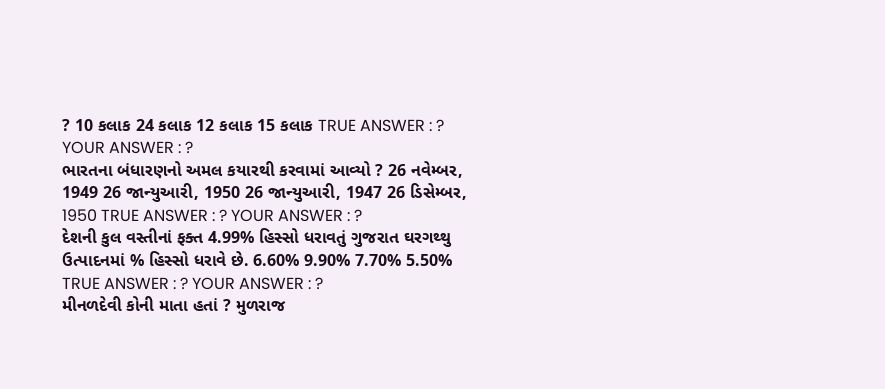? 10 કલાક 24 કલાક 12 કલાક 15 કલાક TRUE ANSWER : ? YOUR ANSWER : ?
ભારતના બંધારણનો અમલ કયારથી કરવામાં આવ્યો ? 26 નવેમ્બર, 1949 26 જાન્યુઆરી, 1950 26 જાન્યુઆરી, 1947 26 ડિસેમ્બર, 1950 TRUE ANSWER : ? YOUR ANSWER : ?
દેશની કુલ વસ્તીનાં ફક્ત 4.99% હિસ્સો ધરાવતું ગુજરાત ઘરગથ્થુ ઉત્પાદનમાં % હિસ્સો ધરાવે છે. 6.60% 9.90% 7.70% 5.50% TRUE ANSWER : ? YOUR ANSWER : ?
મીનળદેવી કોની માતા હતાં ? મુળરાજ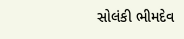સોલંકી ભીમદેવ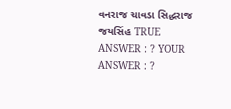વનરાજ ચાવડા સિદ્ધરાજ જયસિંહ TRUE ANSWER : ? YOUR ANSWER : ?